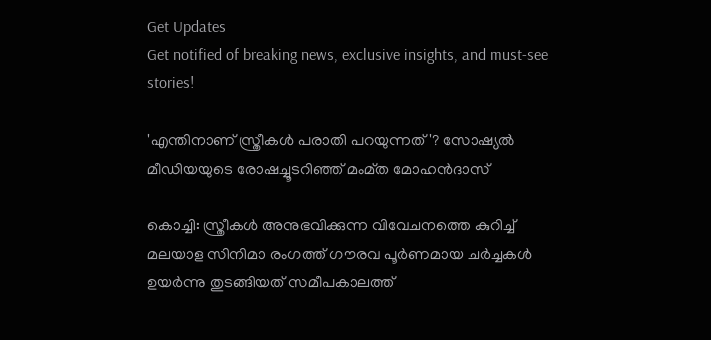Get Updates
Get notified of breaking news, exclusive insights, and must-see stories!

'എന്തിനാണ് സ്ത്രീകൾ പരാതി പറയുന്നത്'? സോഷ്യൽ മീഡിയയുടെ രോഷച്ചൂടറിഞ്ഞ് മംമ്ത മോഹൻദാസ്

കൊച്ചി: സ്ത്രീകള്‍ അനുഭവിക്കുന്ന വിവേചനത്തെ കുറിച്ച് മലയാള സിനിമാ രംഗത്ത് ഗൗരവ പൂര്‍ണമായ ചര്‍ച്ചകള്‍ ഉയര്‍ന്നു തുടങ്ങിയത് സമീപകാലത്ത്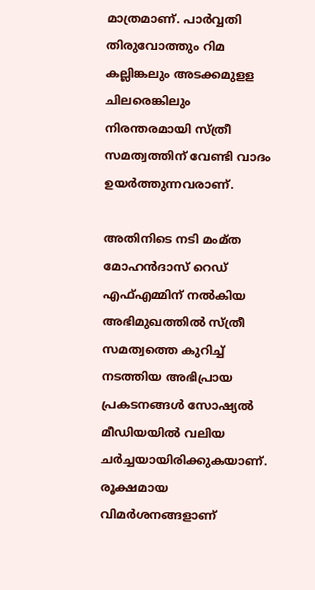മാത്രമാണ്. പാര്‍വ്വതി തിരുവോത്തും റിമ കല്ലിങ്കലും അടക്കമുളള ചിലരെങ്കിലും നിരന്തരമായി സ്ത്രീ സമത്വത്തിന് വേണ്ടി വാദം ഉയര്‍ത്തുന്നവരാണ്.

അതിനിടെ നടി മംമ്ത മോഹന്‍ദാസ് റെഡ് എഫ്എമ്മിന് നല്‍കിയ അഭിമുഖത്തില്‍ സ്ത്രീ സമത്വത്തെ കുറിച്ച് നടത്തിയ അഭിപ്രായ പ്രകടനങ്ങള്‍ സോഷ്യല്‍ മീഡിയയില്‍ വലിയ ചര്‍ച്ചയായിരിക്കുകയാണ്. രൂക്ഷമായ വിമര്‍ശനങ്ങളാണ്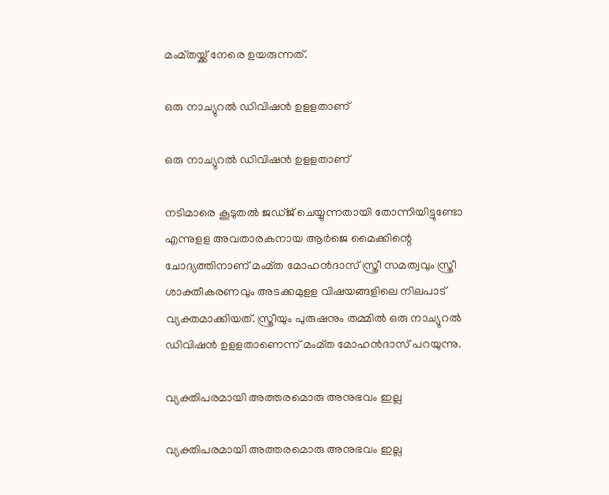മംമ്തയ്ക്ക് നേരെ ഉയരുന്നത്.

ഒരു നാച്യുറല്‍ ഡിവിഷന്‍ ഉളളതാണ്

ഒരു നാച്യുറല്‍ ഡിവിഷന്‍ ഉളളതാണ്

നടിമാരെ കൂടുതല്‍ ജഡ്ജ് ചെയ്യുന്നതായി തോന്നിയിട്ടുണ്ടോ എന്നുളള അവതാരകനായ ആര്‍ജെ മൈക്കിന്റെ ചോദ്യത്തിനാണ് മംമ്ത മോഹന്‍ദാസ് സ്ത്രീ സമത്വവും സ്ത്രീ ശാക്തീകരണവും അടക്കമുളള വിഷയങ്ങളിലെ നിലപാട് വ്യക്തമാക്കിയത്. സ്ത്രീയും പുരുഷനും തമ്മില്‍ ഒരു നാച്യുറല്‍ ഡിവിഷന്‍ ഉളളതാണെന്ന് മംമ്ത മോഹന്‍ദാസ് പറയുന്നു.

വ്യക്തിപരമായി അത്തരമൊരു അനുഭവം ഇല്ല

വ്യക്തിപരമായി അത്തരമൊരു അനുഭവം ഇല്ല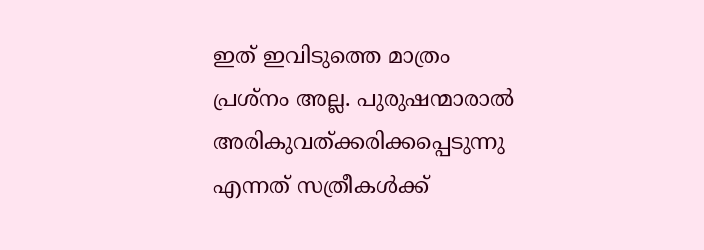ഇത് ഇവിടുത്തെ മാത്രം പ്രശ്‌നം അല്ല. പുരുഷന്മാരാല്‍ അരികുവത്ക്കരിക്കപ്പെടുന്നു എന്നത് സത്രീകള്‍ക്ക്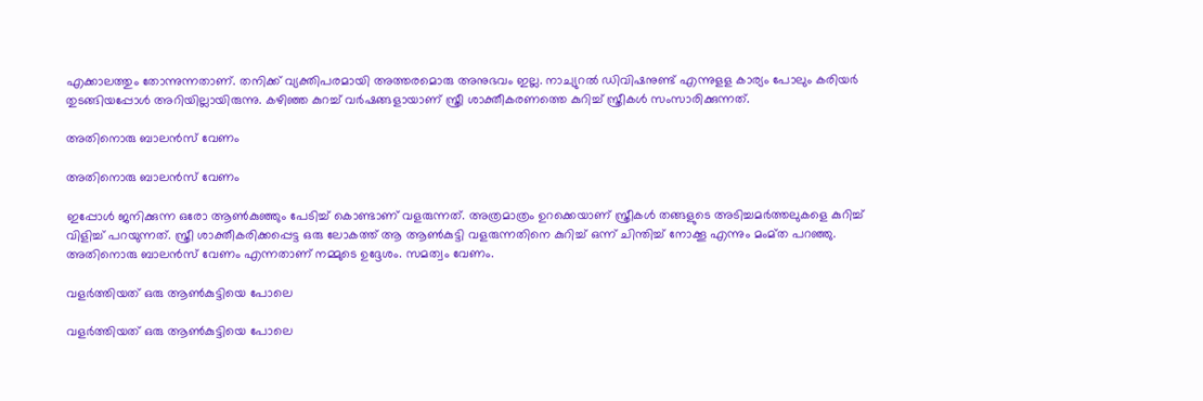എക്കാലത്തും തോന്നുന്നതാണ്. തനിക്ക് വ്യക്തിപരമായി അത്തരമൊരു അനുഭവം ഇല്ല. നാച്യുറല്‍ ഡിവിഷനുണ്ട് എന്നുളള കാര്യം പോലും കരിയര്‍ തുടങ്ങിയപ്പോള്‍ അറിയില്ലായിരുന്നു. കഴിഞ്ഞ കുറച്ച് വര്‍ഷങ്ങളായാണ് സ്ത്രീ ശാക്തീകരണത്തെ കുറിച്ച് സ്ത്രീകള്‍ സംസാരിക്കുന്നത്.

അതിനൊരു ബാലന്‍സ് വേണം

അതിനൊരു ബാലന്‍സ് വേണം

ഇപ്പോള്‍ ജനിക്കുന്ന ഒരോ ആണ്‍കുഞ്ഞും പേടിച്ച് കൊണ്ടാണ് വളരുന്നത്. അത്രമാത്രം ഉറക്കെയാണ് സ്ത്രീകള്‍ തങ്ങളുടെ അടിച്ചമര്‍ത്തലുകളെ കുറിച്ച് വിളിച്ച് പറയുന്നത്. സ്ത്രീ ശാക്തീകരിക്കപ്പെട്ട ഒരു ലോകത്ത് ആ ആണ്‍കുട്ടി വളരുന്നതിനെ കുറിച്ച് ഒന്ന് ചിന്തിച്ച് നോക്കൂ എന്നും മംമ്ത പറഞ്ഞു. അതിനൊരു ബാലന്‍സ് വേണം എന്നതാണ് നമ്മുടെ ഉദ്ദേശം. സമത്വം വേണം.

വളര്‍ത്തിയത് ഒരു ആണ്‍കുട്ടിയെ പോലെ

വളര്‍ത്തിയത് ഒരു ആണ്‍കുട്ടിയെ പോലെ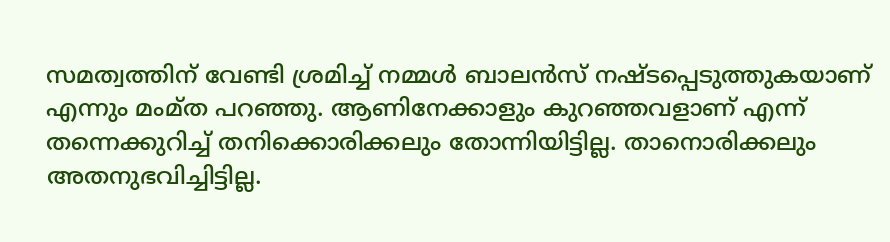സമത്വത്തിന് വേണ്ടി ശ്രമിച്ച് നമ്മള്‍ ബാലന്‍സ് നഷ്ടപ്പെടുത്തുകയാണ് എന്നും മംമ്ത പറഞ്ഞു. ആണിനേക്കാളും കുറഞ്ഞവളാണ് എന്ന് തന്നെക്കുറിച്ച് തനിക്കൊരിക്കലും തോന്നിയിട്ടില്ല. താനൊരിക്കലും അതനുഭവിച്ചിട്ടില്ല.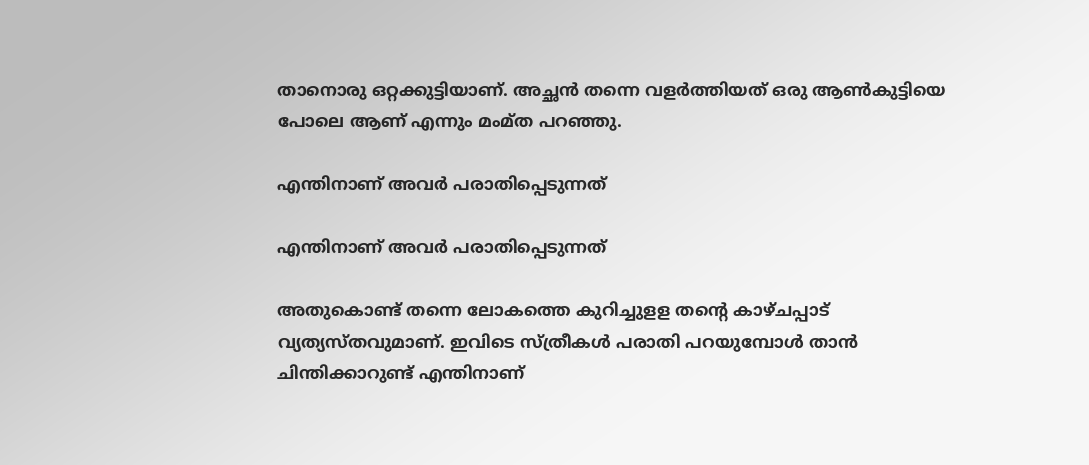താനൊരു ഒറ്റക്കുട്ടിയാണ്. അച്ഛന്‍ തന്നെ വളര്‍ത്തിയത് ഒരു ആണ്‍കുട്ടിയെ പോലെ ആണ് എന്നും മംമ്ത പറഞ്ഞു.

എന്തിനാണ് അവര്‍ പരാതിപ്പെടുന്നത്

എന്തിനാണ് അവര്‍ പരാതിപ്പെടുന്നത്

അതുകൊണ്ട് തന്നെ ലോകത്തെ കുറിച്ചുളള തന്റെ കാഴ്ചപ്പാട് വ്യത്യസ്തവുമാണ്. ഇവിടെ സ്ത്രീകള്‍ പരാതി പറയുമ്പോള്‍ താന്‍ ചിന്തിക്കാറുണ്ട് എന്തിനാണ്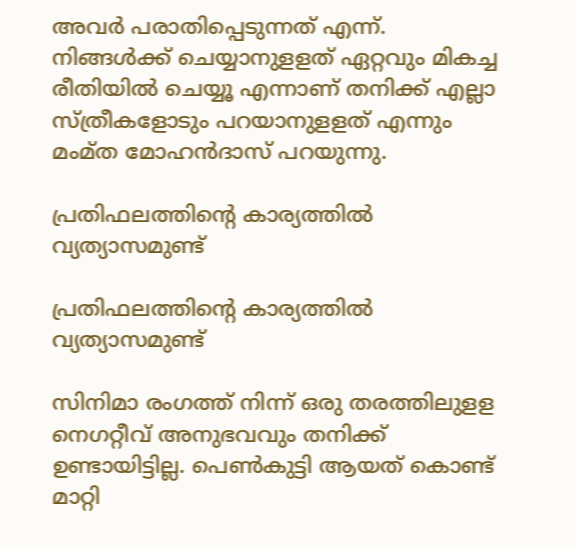അവര്‍ പരാതിപ്പെടുന്നത് എന്ന്. നിങ്ങള്‍ക്ക് ചെയ്യാനുളളത് ഏറ്റവും മികച്ച രീതിയില്‍ ചെയ്യൂ എന്നാണ് തനിക്ക് എല്ലാ സ്ത്രീകളോടും പറയാനുളളത് എന്നും മംമ്ത മോഹന്‍ദാസ് പറയുന്നു.

പ്രതിഫലത്തിന്റെ കാര്യത്തില്‍ വ്യത്യാസമുണ്ട്

പ്രതിഫലത്തിന്റെ കാര്യത്തില്‍ വ്യത്യാസമുണ്ട്

സിനിമാ രംഗത്ത് നിന്ന് ഒരു തരത്തിലുളള നെഗറ്റീവ് അനുഭവവും തനിക്ക് ഉണ്ടായിട്ടില്ല. പെണ്‍കുട്ടി ആയത് കൊണ്ട് മാറ്റി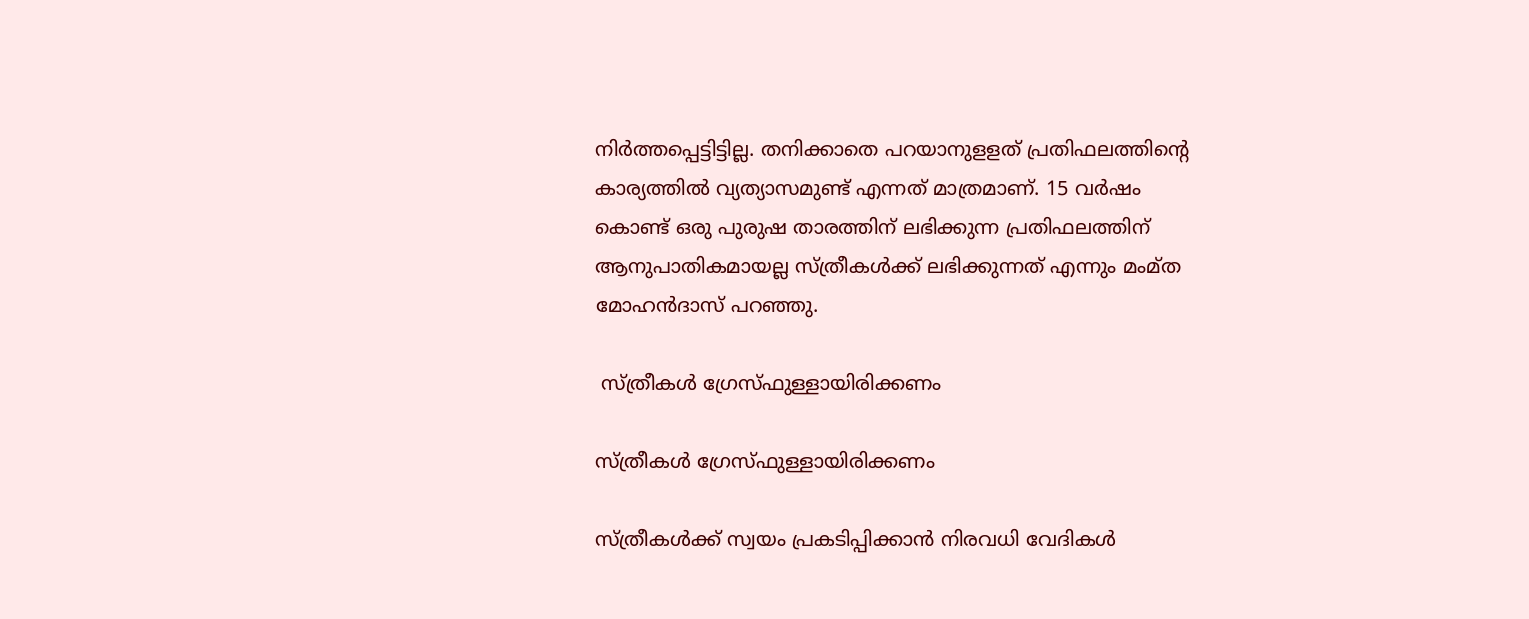നിര്‍ത്തപ്പെട്ടിട്ടില്ല. തനിക്കാതെ പറയാനുളളത് പ്രതിഫലത്തിന്റെ കാര്യത്തില്‍ വ്യത്യാസമുണ്ട് എന്നത് മാത്രമാണ്. 15 വര്‍ഷം കൊണ്ട് ഒരു പുരുഷ താരത്തിന് ലഭിക്കുന്ന പ്രതിഫലത്തിന് ആനുപാതികമായല്ല സ്ത്രീകള്‍ക്ക് ലഭിക്കുന്നത് എന്നും മംമ്ത മോഹന്‍ദാസ് പറഞ്ഞു.

 സ്ത്രീകള്‍ ഗ്രേസ്ഫുള്ളായിരിക്കണം

സ്ത്രീകള്‍ ഗ്രേസ്ഫുള്ളായിരിക്കണം

സ്ത്രീകള്‍ക്ക് സ്വയം പ്രകടിപ്പിക്കാന്‍ നിരവധി വേദികള്‍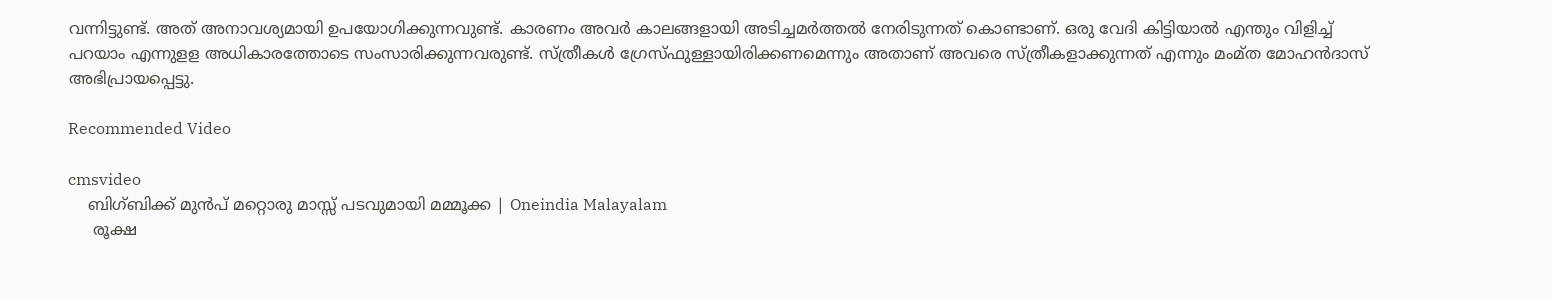വന്നിട്ടുണ്ട്. അത് അനാവശ്യമായി ഉപയോഗിക്കുന്നവുണ്ട്. കാരണം അവര്‍ കാലങ്ങളായി അടിച്ചമര്‍ത്തല്‍ നേരിടുന്നത് കൊണ്ടാണ്. ഒരു വേദി കിട്ടിയാല്‍ എന്തും വിളിച്ച് പറയാം എന്നുളള അധികാരത്തോടെ സംസാരിക്കുന്നവരുണ്ട്. സ്ത്രീകള്‍ ഗ്രേസ്ഫുള്ളായിരിക്കണമെന്നും അതാണ് അവരെ സ്ത്രീകളാക്കുന്നത് എന്നും മംമ്ത മോഹന്‍ദാസ് അഭിപ്രായപ്പെട്ടു.

Recommended Video

cmsvideo
    ബിഗ്ബിക്ക് മുന്‍പ് മറ്റൊരു മാസ്സ് പടവുമായി മമ്മൂക്ക | Oneindia Malayalam
     രൂക്ഷ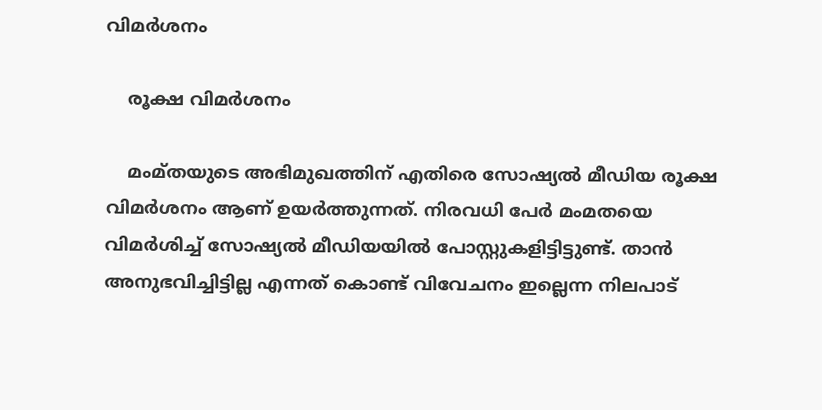വിമര്‍ശനം

    രൂക്ഷ വിമര്‍ശനം

    മംമ്തയുടെ അഭിമുഖത്തിന് എതിരെ സോഷ്യല്‍ മീഡിയ രൂക്ഷ വിമര്‍ശനം ആണ് ഉയര്‍ത്തുന്നത്. നിരവധി പേർ മംമതയെ വിമർശിച്ച് സോഷ്യൽ മീഡിയയിൽ പോസ്റ്റുകളിട്ടിട്ടുണ്ട്. താൻ അനുഭവിച്ചിട്ടില്ല എന്നത് കൊണ്ട് വിവേചനം ഇല്ലെന്ന നിലപാട്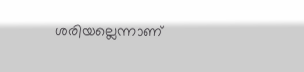ശരിയല്ലെന്നാണ്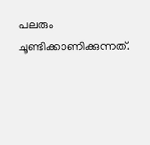പലരും ചൂണ്ടിക്കാണിക്കുന്നത്.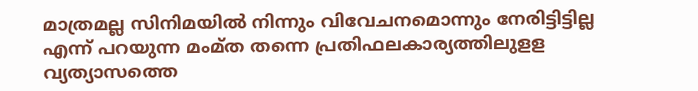മാത്രമല്ല സിനിമയിൽ നിന്നും വിവേചനമൊന്നും നേരിട്ടിട്ടില്ല എന്ന് പറയുന്ന മംമ്ത തന്നെ പ്രതിഫലകാര്യത്തിലുളള വ്യത്യാസത്തെ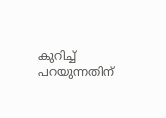കുറിച്ച് പറയുന്നതിന്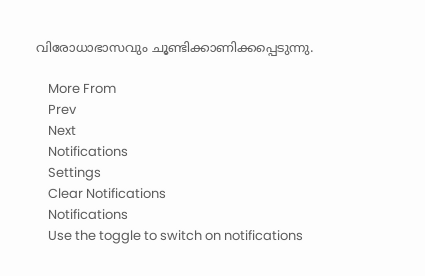വിരോധാഭാസവും ചൂണ്ടിക്കാണിക്കപ്പെടുന്നു.

    More From
    Prev
    Next
    Notifications
    Settings
    Clear Notifications
    Notifications
    Use the toggle to switch on notifications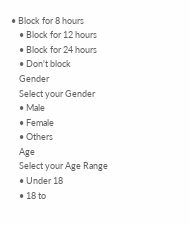• Block for 8 hours
    • Block for 12 hours
    • Block for 24 hours
    • Don't block
    Gender
    Select your Gender
    • Male
    • Female
    • Others
    Age
    Select your Age Range
    • Under 18
    • 18 to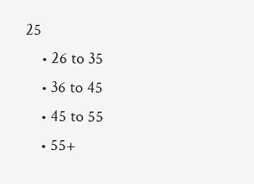25
    • 26 to 35
    • 36 to 45
    • 45 to 55
    • 55+